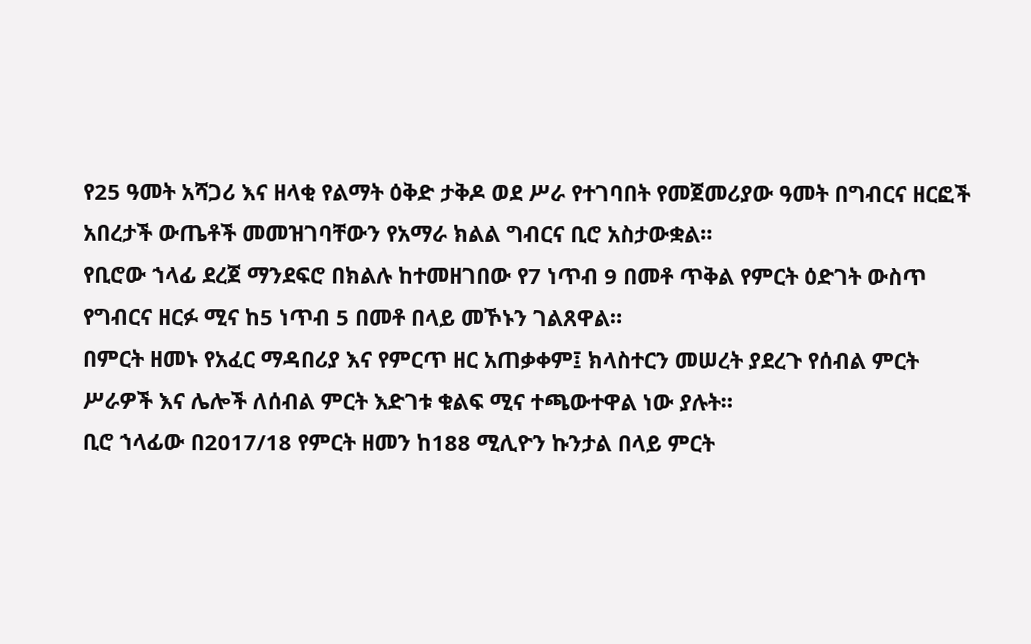የ25 ዓመት አሻጋሪ እና ዘላቂ የልማት ዕቅድ ታቅዶ ወደ ሥራ የተገባበት የመጀመሪያው ዓመት በግብርና ዘርፎች አበረታች ውጤቶች መመዝገባቸውን የአማራ ክልል ግብርና ቢሮ አስታውቋል።
የቢሮው ኀላፊ ደረጀ ማንደፍሮ በክልሉ ከተመዘገበው የ7 ነጥብ 9 በመቶ ጥቅል የምርት ዕድገት ውስጥ የግብርና ዘርፉ ሚና ከ5 ነጥብ 5 በመቶ በላይ መኾኑን ገልጸዋል።
በምርት ዘመኑ የአፈር ማዳበሪያ እና የምርጥ ዘር አጠቃቀም፤ ክላስተርን መሠረት ያደረጉ የሰብል ምርት ሥራዎች እና ሌሎች ለሰብል ምርት እድገቱ ቁልፍ ሚና ተጫውተዋል ነው ያሉት።
ቢሮ ኀላፊው በ2017/18 የምርት ዘመን ከ188 ሚሊዮን ኩንታል በላይ ምርት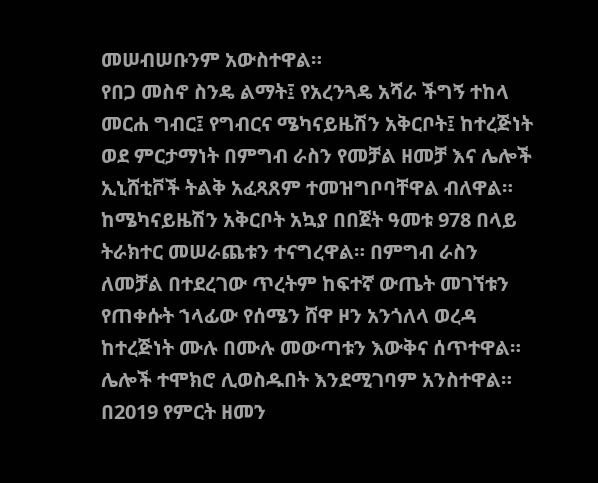መሠብሠቡንም አውስተዋል።
የበጋ መስኖ ስንዴ ልማት፤ የአረንጓዴ አሻራ ችግኝ ተከላ መርሐ ግብር፤ የግብርና ሜካናይዜሽን አቅርቦት፤ ከተረጅነት ወደ ምርታማነት በምግብ ራስን የመቻል ዘመቻ እና ሌሎች ኢኒሸቲቮች ትልቅ አፈጻጸም ተመዝግቦባቸዋል ብለዋል።
ከሜካናይዜሽን አቅርቦት አኳያ በበጀት ዓመቱ 978 በላይ ትራክተር መሠራጨቱን ተናግረዋል። በምግብ ራስን ለመቻል በተደረገው ጥረትም ከፍተኛ ውጤት መገኘቱን የጠቀሱት ኀላፊው የሰሜን ሸዋ ዞን አንጎለላ ወረዳ ከተረጅነት ሙሉ በሙሉ መውጣቱን እውቅና ሰጥተዋል። ሌሎች ተሞክሮ ሊወስዱበት እንደሚገባም አንስተዋል።
በ2019 የምርት ዘመን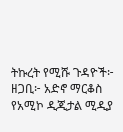ትኩረት የሚሹ ጉዳዮች፦
ዘጋቢ፦ አድኖ ማርቆስ
የአሚኮ ዲጂታል ሚዲያ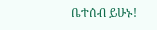ቤተሰብ ይሁኑ!